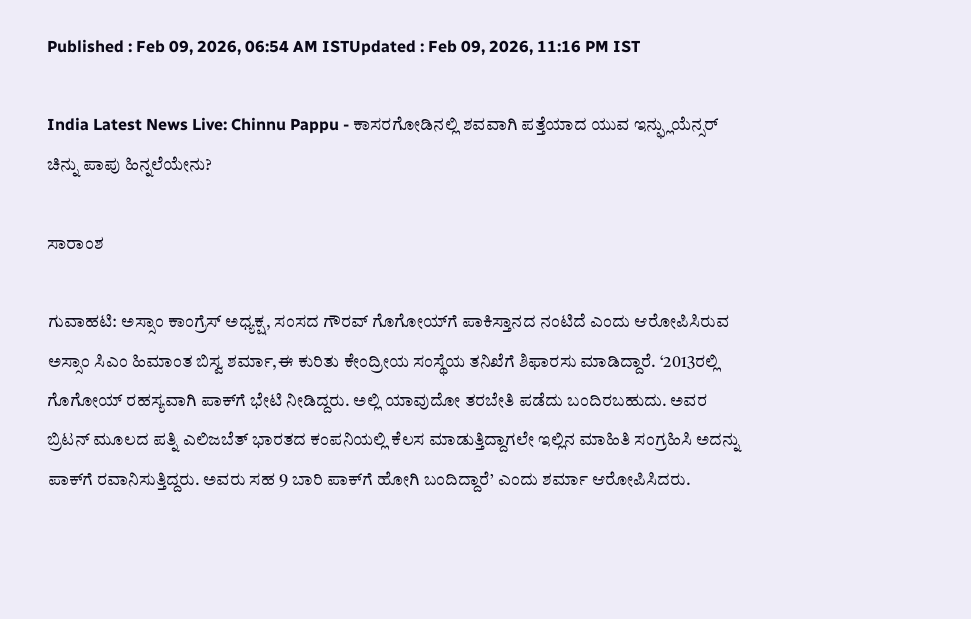Published : Feb 09, 2026, 06:54 AM ISTUpdated : Feb 09, 2026, 11:16 PM IST

India Latest News Live: Chinnu Pappu - ಕಾಸರಗೋಡಿನಲ್ಲಿ ಶವವಾಗಿ ಪತ್ತೆಯಾದ ಯುವ ಇನ್ಫ್ಲುಯೆನ್ಸರ್ ಚಿನ್ನು ಪಾಪು ಹಿನ್ನಲೆಯೇನು?

ಸಾರಾಂಶ

ಗುವಾಹಟಿ: ಅಸ್ಸಾಂ ಕಾಂಗ್ರೆಸ್‌ ಅಧ್ಯಕ್ಷ, ಸಂಸದ ಗೌರವ್ ಗೊಗೋಯ್‌ಗೆ ಪಾಕಿಸ್ತಾನದ ನಂಟಿದೆ ಎಂದು ಆರೋಪಿಸಿರುವ ಅಸ್ಸಾಂ ಸಿಎಂ ಹಿಮಾಂತ ಬಿಸ್ವ ಶರ್ಮಾ,ಈ ಕುರಿತು ಕೇಂದ್ರೀಯ ಸಂಸ್ಥೆಯ ತನಿಖೆಗೆ ಶಿಫಾರಸು ಮಾಡಿದ್ದಾರೆ. ‘2013ರಲ್ಲಿ ಗೊಗೋಯ್‌ ರಹಸ್ಯವಾಗಿ ಪಾಕ್‌ಗೆ ಭೇಟಿ ನೀಡಿದ್ದರು. ಅಲ್ಲಿ ಯಾವುದೋ ತರಬೇತಿ ಪಡೆದು ಬಂದಿರಬಹುದು. ಅವರ ಬ್ರಿಟನ್‌ ಮೂಲದ ಪತ್ನಿ ಎಲಿಜಬೆತ್‌ ಭಾರತದ ಕಂಪನಿಯಲ್ಲಿ ಕೆಲಸ ಮಾಡುತ್ತಿದ್ದಾಗಲೇ ಇಲ್ಲಿನ ಮಾಹಿತಿ ಸಂಗ್ರಹಿಸಿ ಅದನ್ನು ಪಾಕ್‌ಗೆ ರವಾನಿಸುತ್ತಿದ್ದರು. ಅವರು ಸಹ 9 ಬಾರಿ ಪಾಕ್‌ಗೆ ಹೋಗಿ ಬಂದಿದ್ದಾರೆ’ ಎಂದು ಶರ್ಮಾ ಆರೋಪಿಸಿದರು.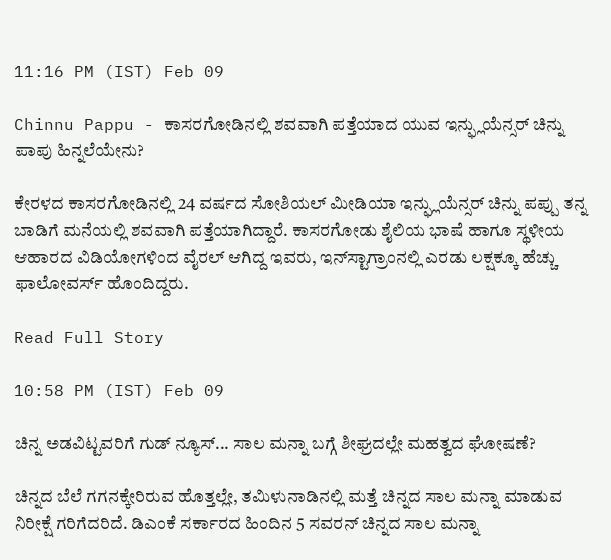11:16 PM (IST) Feb 09

Chinnu Pappu - ಕಾಸರಗೋಡಿನಲ್ಲಿ ಶವವಾಗಿ ಪತ್ತೆಯಾದ ಯುವ ಇನ್ಫ್ಲುಯೆನ್ಸರ್ ಚಿನ್ನು ಪಾಪು ಹಿನ್ನಲೆಯೇನು?

ಕೇರಳದ ಕಾಸರಗೋಡಿನಲ್ಲಿ 24 ವರ್ಷದ ಸೋಶಿಯಲ್ ಮೀಡಿಯಾ ಇನ್ಫ್ಲುಯೆನ್ಸರ್ ಚಿನ್ನು ಪಪ್ಪು ತನ್ನ ಬಾಡಿಗೆ ಮನೆಯಲ್ಲಿ ಶವವಾಗಿ ಪತ್ತೆಯಾಗಿದ್ದಾರೆ. ಕಾಸರಗೋಡು ಶೈಲಿಯ ಭಾಷೆ ಹಾಗೂ ಸ್ಥಳೀಯ ಆಹಾರದ ವಿಡಿಯೋಗಳಿಂದ ವೈರಲ್ ಆಗಿದ್ದ ಇವರು, ಇನ್‌ಸ್ಟಾಗ್ರಾಂನಲ್ಲಿ ಎರಡು ಲಕ್ಷಕ್ಕೂ ಹೆಚ್ಚು ಫಾಲೋವರ್ಸ್‌ ಹೊಂದಿದ್ದರು.

Read Full Story

10:58 PM (IST) Feb 09

ಚಿನ್ನ ಅಡವಿಟ್ಟವರಿಗೆ ಗುಡ್ ನ್ಯೂಸ್... ಸಾಲ ಮನ್ನಾ ಬಗ್ಗೆ ಶೀಘ್ರದಲ್ಲೇ ಮಹತ್ವದ ಘೋಷಣೆ?

ಚಿನ್ನದ ಬೆಲೆ ಗಗನಕ್ಕೇರಿರುವ ಹೊತ್ತಲ್ಲೇ, ತಮಿಳುನಾಡಿನಲ್ಲಿ ಮತ್ತೆ ಚಿನ್ನದ ಸಾಲ ಮನ್ನಾ ಮಾಡುವ ನಿರೀಕ್ಷೆ ಗರಿಗೆದರಿದೆ. ಡಿಎಂಕೆ ಸರ್ಕಾರದ ಹಿಂದಿನ 5 ಸವರನ್ ಚಿನ್ನದ ಸಾಲ ಮನ್ನಾ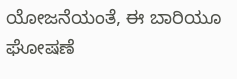ಯೋಜನೆಯಂತೆ, ಈ ಬಾರಿಯೂ ಘೋಷಣೆ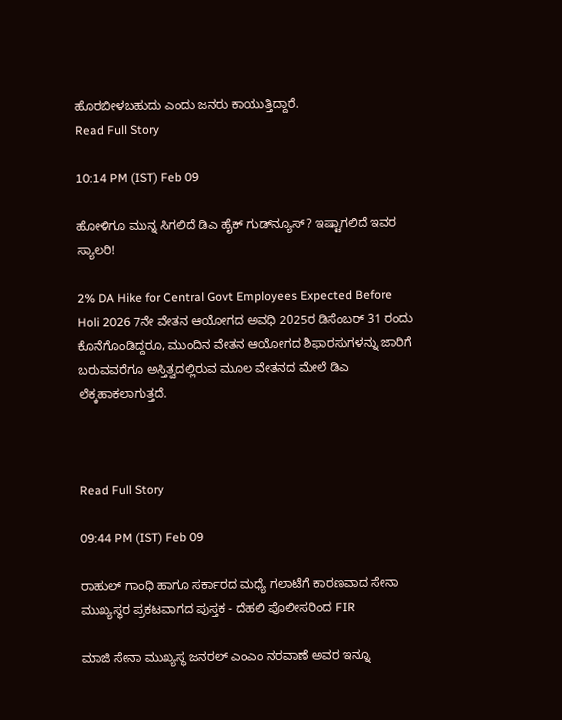ಹೊರಬೀಳಬಹುದು ಎಂದು ಜನರು ಕಾಯುತ್ತಿದ್ದಾರೆ.
Read Full Story

10:14 PM (IST) Feb 09

ಹೋಳಿಗೂ ಮುನ್ನ ಸಿಗಲಿದೆ ಡಿಎ ಹೈಕ್‌ ಗುಡ್‌ನ್ಯೂಸ್‌? ಇಷ್ಟಾಗಲಿದೆ ಇವರ ಸ್ಯಾಲರಿ!

2% DA Hike for Central Govt Employees Expected Before Holi 2026 7ನೇ ವೇತನ ಆಯೋಗದ ಅವಧಿ 2025ರ ಡಿಸೆಂಬರ್ 31 ರಂದು ಕೊನೆಗೊಂಡಿದ್ದರೂ, ಮುಂದಿನ ವೇತನ ಆಯೋಗದ ಶಿಫಾರಸುಗಳನ್ನು ಜಾರಿಗೆ ಬರುವವರೆಗೂ ಅಸ್ತಿತ್ವದಲ್ಲಿರುವ ಮೂಲ ವೇತನದ ಮೇಲೆ ಡಿಎ ಲೆಕ್ಕಹಾಕಲಾಗುತ್ತದೆ.



Read Full Story

09:44 PM (IST) Feb 09

ರಾಹುಲ್ ಗಾಂಧಿ ಹಾಗೂ ಸರ್ಕಾರದ ಮಧ್ಯೆ ಗಲಾಟೆಗೆ ಕಾರಣವಾದ ಸೇನಾ ಮುಖ್ಯಸ್ಥರ ಪ್ರಕಟವಾಗದ ಪುಸ್ತಕ - ದೆಹಲಿ ಪೊಲೀಸರಿಂದ FIR

ಮಾಜಿ ಸೇನಾ ಮುಖ್ಯಸ್ಥ ಜನರಲ್ ಎಂಎಂ ನರವಾಣೆ ಅವರ ಇನ್ನೂ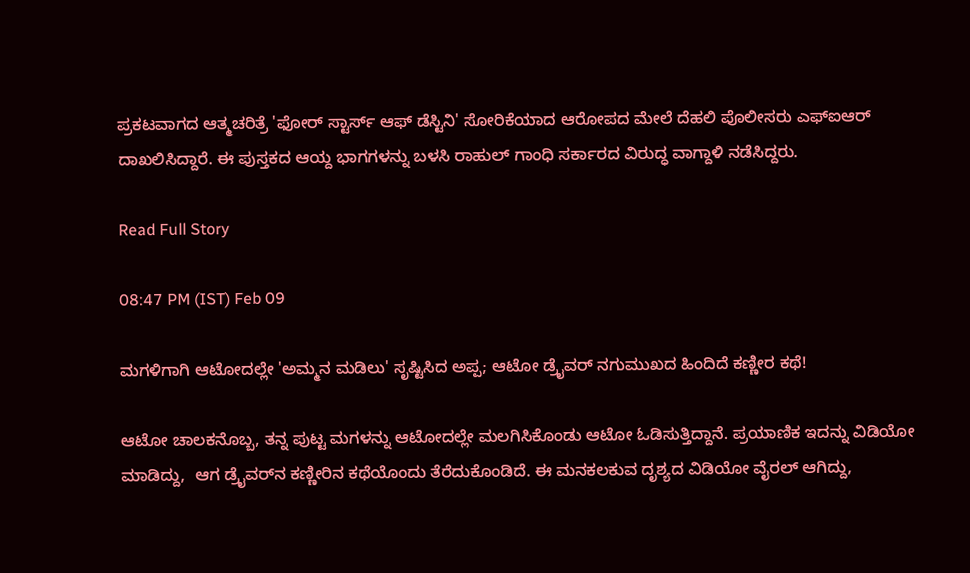ಪ್ರಕಟವಾಗದ ಆತ್ಮಚರಿತ್ರೆ 'ಫೋರ್ ಸ್ಟಾರ್ಸ್ ಆಫ್ ಡೆಸ್ಟಿನಿ' ಸೋರಿಕೆಯಾದ ಆರೋಪದ ಮೇಲೆ ದೆಹಲಿ ಪೊಲೀಸರು ಎಫ್‌ಐಆರ್ ದಾಖಲಿಸಿದ್ದಾರೆ. ಈ ಪುಸ್ತಕದ ಆಯ್ದ ಭಾಗಗಳನ್ನು ಬಳಸಿ ರಾಹುಲ್ ಗಾಂಧಿ ಸರ್ಕಾರದ ವಿರುದ್ಧ ವಾಗ್ದಾಳಿ ನಡೆಸಿದ್ದರು.

Read Full Story

08:47 PM (IST) Feb 09

ಮಗಳಿಗಾಗಿ ಆಟೋದಲ್ಲೇ 'ಅಮ್ಮನ ಮಡಿಲು' ಸೃಷ್ಟಿಸಿದ ಅಪ್ಪ; ಆಟೋ ಡ್ರೈವರ್ ನಗುಮುಖದ ಹಿಂದಿದೆ ಕಣ್ಣೀರ ಕಥೆ!

ಆಟೋ ಚಾಲಕನೊಬ್ಬ, ತನ್ನ ಪುಟ್ಟ ಮಗಳನ್ನು ಆಟೋದಲ್ಲೇ ಮಲಗಿಸಿಕೊಂಡು ಆಟೋ ಓಡಿಸುತ್ತಿದ್ದಾನೆ. ಪ್ರಯಾಣಿಕ ಇದನ್ನು ವಿಡಿಯೋ ಮಾಡಿದ್ದು,  ಆಗ ಡ್ರೈವರ್‌ನ ಕಣ್ಣೀರಿನ ಕಥೆಯೊಂದು ತೆರೆದುಕೊಂಡಿದೆ. ಈ ಮನಕಲಕುವ ದೃಶ್ಯದ ವಿಡಿಯೋ ವೈರಲ್ ಆಗಿದ್ದು,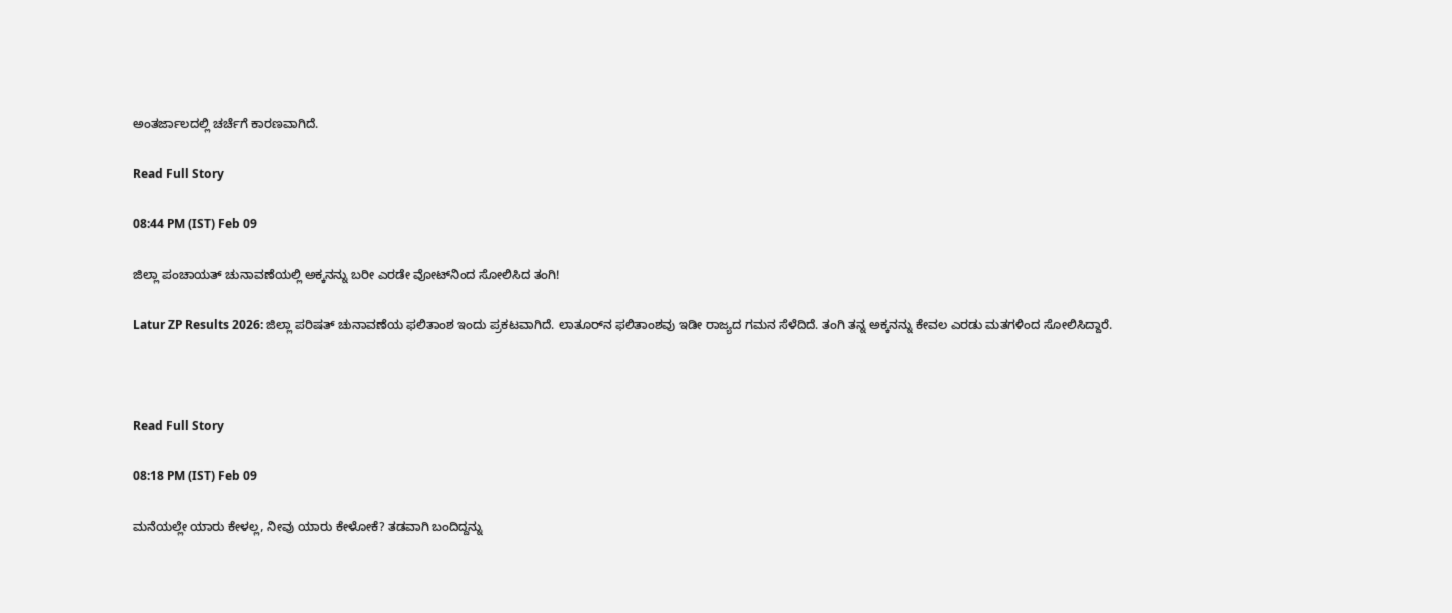ಅಂತರ್ಜಾಲದಲ್ಲಿ ಚರ್ಚೆಗೆ ಕಾರಣವಾಗಿದೆ.

Read Full Story

08:44 PM (IST) Feb 09

ಜಿಲ್ಲಾ ಪಂಚಾಯತ್‌ ಚುನಾವಣೆಯಲ್ಲಿ ಅಕ್ಕನನ್ನು ಬರೀ ಎರಡೇ ವೋಟ್‌ನಿಂದ ಸೋಲಿಸಿದ ತಂಗಿ!

Latur ZP Results 2026: ಜಿಲ್ಲಾ ಪರಿಷತ್ ಚುನಾವಣೆಯ ಫಲಿತಾಂಶ ಇಂದು ಪ್ರಕಟವಾಗಿದೆ. ಲಾತೂರ್‌ನ ಫಲಿತಾಂಶವು ಇಡೀ ರಾಜ್ಯದ ಗಮನ ಸೆಳೆದಿದೆ. ತಂಗಿ ತನ್ನ ಅಕ್ಕನನ್ನು ಕೇವಲ ಎರಡು ಮತಗಳಿಂದ ಸೋಲಿಸಿದ್ದಾರೆ.



Read Full Story

08:18 PM (IST) Feb 09

ಮನೆಯಲ್ಲೇ ಯಾರು ಕೇಳಲ್ಲ, ನೀವು ಯಾರು ಕೇಳೋಕೆ? ತಡವಾಗಿ ಬಂದಿದ್ದನ್ನು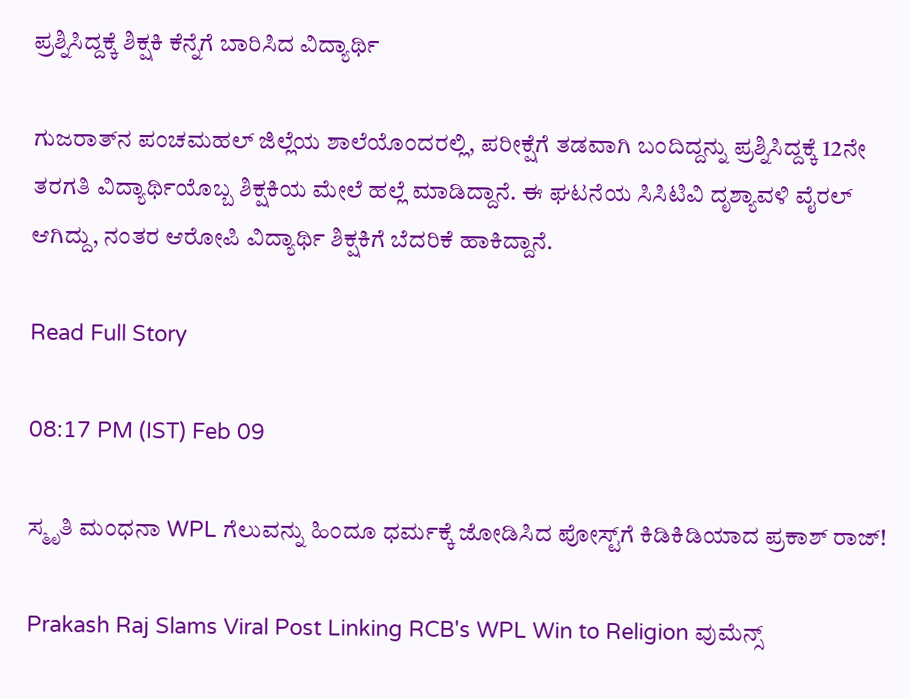ಪ್ರಶ್ನಿಸಿದ್ದಕ್ಕೆ ಶಿಕ್ಷಕಿ ಕೆನ್ನೆಗೆ ಬಾರಿಸಿದ ವಿದ್ಯಾರ್ಥಿ

ಗುಜರಾತ್‌ನ ಪಂಚಮಹಲ್ ಜಿಲ್ಲೆಯ ಶಾಲೆಯೊಂದರಲ್ಲಿ, ಪರೀಕ್ಷೆಗೆ ತಡವಾಗಿ ಬಂದಿದ್ದನ್ನು ಪ್ರಶ್ನಿಸಿದ್ದಕ್ಕೆ 12ನೇ ತರಗತಿ ವಿದ್ಯಾರ್ಥಿಯೊಬ್ಬ ಶಿಕ್ಷಕಿಯ ಮೇಲೆ ಹಲ್ಲೆ ಮಾಡಿದ್ದಾನೆ. ಈ ಘಟನೆಯ ಸಿಸಿಟಿವಿ ದೃಶ್ಯಾವಳಿ ವೈರಲ್ ಆಗಿದ್ದು, ನಂತರ ಆರೋಪಿ ವಿದ್ಯಾರ್ಥಿ ಶಿಕ್ಷಕಿಗೆ ಬೆದರಿಕೆ ಹಾಕಿದ್ದಾನೆ.

Read Full Story

08:17 PM (IST) Feb 09

ಸ್ಮೃತಿ ಮಂಧನಾ WPL ಗೆಲುವನ್ನು ಹಿಂದೂ ಧರ್ಮಕ್ಕೆ ಜೋಡಿಸಿದ ಪೋಸ್ಟ್‌ಗೆ ಕಿಡಿಕಿಡಿಯಾದ ಪ್ರಕಾಶ್‌ ರಾಜ್‌!

Prakash Raj Slams Viral Post Linking RCB's WPL Win to Religion ವುಮೆನ್ಸ್‌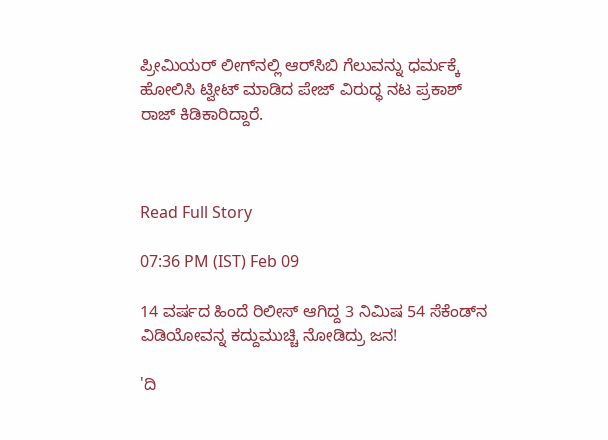ಪ್ರೀಮಿಯರ್‌ ಲೀಗ್‌ನಲ್ಲಿ ಆರ್‌ಸಿಬಿ ಗೆಲುವನ್ನು ಧರ್ಮಕ್ಕೆ ಹೋಲಿಸಿ ಟ್ವೀಟ್‌ ಮಾಡಿದ ಪೇಜ್‌ ವಿರುದ್ಧ ನಟ ಪ್ರಕಾಶ್‌ ರಾಜ್‌ ಕಿಡಿಕಾರಿದ್ದಾರೆ.



Read Full Story

07:36 PM (IST) Feb 09

14 ವರ್ಷದ ಹಿಂದೆ ರಿಲೀಸ್‌ ಆಗಿದ್ದ 3 ನಿಮಿಷ 54 ಸೆಕೆಂಡ್‌ನ ವಿಡಿಯೋವನ್ನ ಕದ್ದುಮುಚ್ಚಿ ನೋಡಿದ್ರು ಜನ!

'ದಿ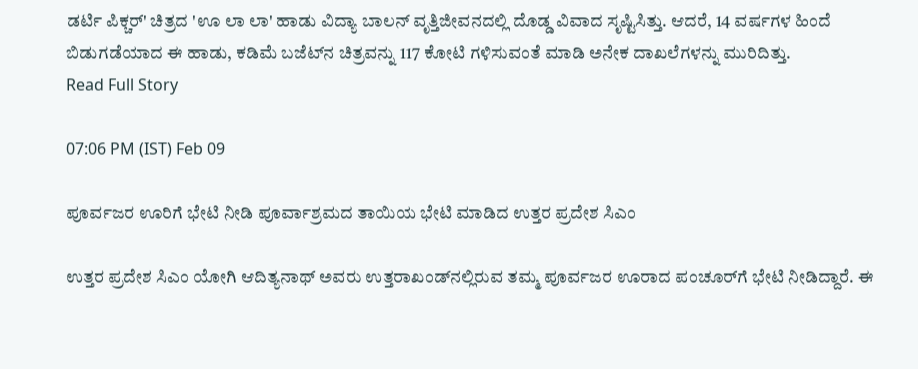ಡರ್ಟಿ ಪಿಕ್ಚರ್' ಚಿತ್ರದ 'ಊ ಲಾ ಲಾ' ಹಾಡು ವಿದ್ಯಾ ಬಾಲನ್ ವೃತ್ತಿಜೀವನದಲ್ಲಿ ದೊಡ್ಡ ವಿವಾದ ಸೃಷ್ಟಿಸಿತ್ತು. ಆದರೆ, 14 ವರ್ಷಗಳ ಹಿಂದೆ ಬಿಡುಗಡೆಯಾದ ಈ ಹಾಡು, ಕಡಿಮೆ ಬಜೆಟ್‌ನ ಚಿತ್ರವನ್ನು 117 ಕೋಟಿ ಗಳಿಸುವಂತೆ ಮಾಡಿ ಅನೇಕ ದಾಖಲೆಗಳನ್ನು ಮುರಿದಿತ್ತು.
Read Full Story

07:06 PM (IST) Feb 09

ಪೂರ್ವಜರ ಊರಿಗೆ ಭೇಟಿ ನೀಡಿ ಪೂರ್ವಾಶ್ರಮದ ತಾಯಿಯ ಭೇಟಿ ಮಾಡಿದ ಉತ್ತರ ಪ್ರದೇಶ ಸಿಎಂ

ಉತ್ತರ ಪ್ರದೇಶ ಸಿಎಂ ಯೋಗಿ ಆದಿತ್ಯನಾಥ್ ಅವರು ಉತ್ತರಾಖಂಡ್‌ನಲ್ಲಿರುವ ತಮ್ಮ ಪೂರ್ವಜರ ಊರಾದ ಪಂಚೂರ್‌ಗೆ ಭೇಟಿ ನೀಡಿದ್ದಾರೆ. ಈ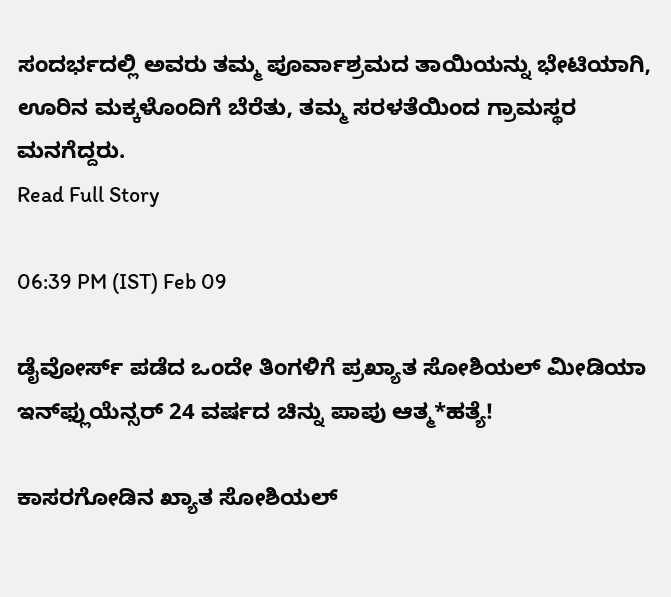ಸಂದರ್ಭದಲ್ಲಿ ಅವರು ತಮ್ಮ ಪೂರ್ವಾಶ್ರಮದ ತಾಯಿಯನ್ನು ಭೇಟಿಯಾಗಿ, ಊರಿನ ಮಕ್ಕಳೊಂದಿಗೆ ಬೆರೆತು, ತಮ್ಮ ಸರಳತೆಯಿಂದ ಗ್ರಾಮಸ್ಥರ ಮನಗೆದ್ದರು.
Read Full Story

06:39 PM (IST) Feb 09

ಡೈವೋರ್ಸ್‌ ಪಡೆದ ಒಂದೇ ತಿಂಗಳಿಗೆ ಪ್ರಖ್ಯಾತ ಸೋಶಿಯಲ್‌ ಮೀಡಿಯಾ ಇನ್‌ಫ್ಲುಯೆನ್ಸರ್‌ 24 ವರ್ಷದ ಚಿನ್ನು ಪಾಪು ಆತ್ಮ*ಹತ್ಯೆ!

ಕಾಸರಗೋಡಿನ ಖ್ಯಾತ ಸೋಶಿಯಲ್‌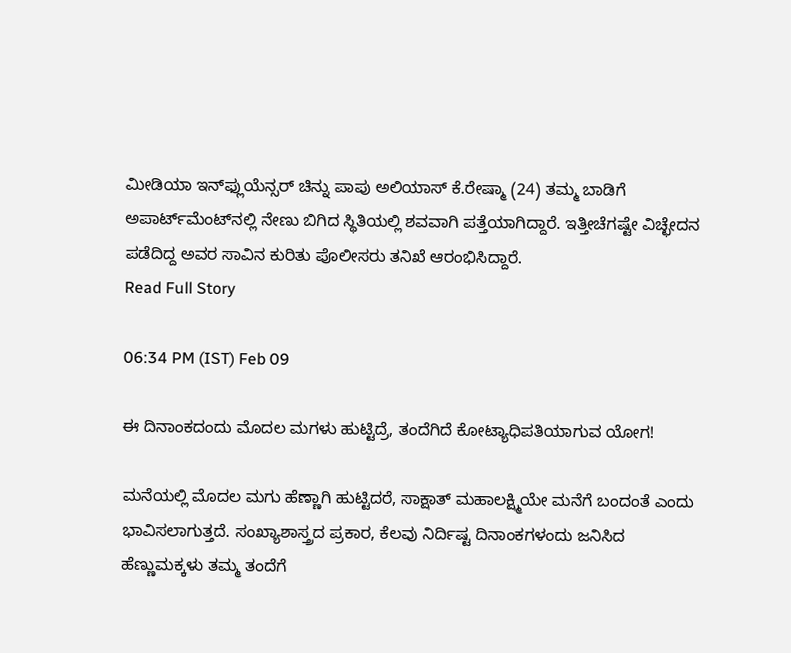ಮೀಡಿಯಾ ಇನ್‌ಫ್ಲುಯೆನ್ಸರ್‌ ಚಿನ್ನು ಪಾಪು ಅಲಿಯಾಸ್ ಕೆ.ರೇಷ್ಮಾ (24) ತಮ್ಮ ಬಾಡಿಗೆ ಅಪಾರ್ಟ್‌ಮೆಂಟ್‌ನಲ್ಲಿ ನೇಣು ಬಿಗಿದ ಸ್ಥಿತಿಯಲ್ಲಿ ಶವವಾಗಿ ಪತ್ತೆಯಾಗಿದ್ದಾರೆ. ಇತ್ತೀಚೆಗಷ್ಟೇ ವಿಚ್ಛೇದನ ಪಡೆದಿದ್ದ ಅವರ ಸಾವಿನ ಕುರಿತು ಪೊಲೀಸರು ತನಿಖೆ ಆರಂಭಿಸಿದ್ದಾರೆ.
Read Full Story

06:34 PM (IST) Feb 09

ಈ ದಿನಾಂಕದಂದು ಮೊದಲ ಮಗಳು ಹುಟ್ಟಿದ್ರೆ, ತಂದೆಗಿದೆ ಕೋಟ್ಯಾಧಿಪತಿಯಾಗುವ ಯೋಗ!

ಮನೆಯಲ್ಲಿ ಮೊದಲ ಮಗು ಹೆಣ್ಣಾಗಿ ಹುಟ್ಟಿದರೆ, ಸಾಕ್ಷಾತ್ ಮಹಾಲಕ್ಷ್ಮಿಯೇ ಮನೆಗೆ ಬಂದಂತೆ ಎಂದು ಭಾವಿಸಲಾಗುತ್ತದೆ. ಸಂಖ್ಯಾಶಾಸ್ತ್ರದ ಪ್ರಕಾರ, ಕೆಲವು ನಿರ್ದಿಷ್ಟ ದಿನಾಂಕಗಳಂದು ಜನಿಸಿದ ಹೆಣ್ಣುಮಕ್ಕಳು ತಮ್ಮ ತಂದೆಗೆ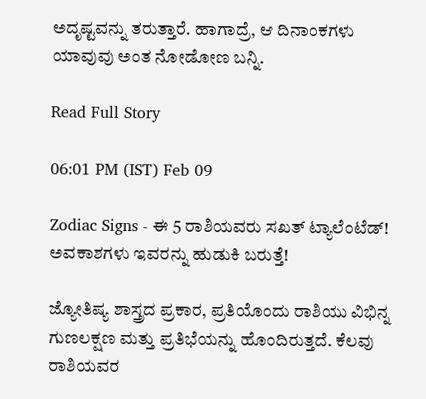ಅದೃಷ್ಟವನ್ನು ತರುತ್ತಾರೆ. ಹಾಗಾದ್ರೆ, ಆ ದಿನಾಂಕಗಳು ಯಾವುವು ಅಂತ ನೋಡೋಣ ಬನ್ನಿ.

Read Full Story

06:01 PM (IST) Feb 09

Zodiac Signs - ಈ 5 ರಾಶಿಯವರು ಸಖತ್ ಟ್ಯಾಲೆಂಟೆಡ್! ಅವಕಾಶಗಳು ಇವರನ್ನು ಹುಡುಕಿ ಬರುತ್ತೆ!

ಜ್ಯೋತಿಷ್ಯ ಶಾಸ್ತ್ರದ ಪ್ರಕಾರ, ಪ್ರತಿಯೊಂದು ರಾಶಿಯು ವಿಭಿನ್ನ ಗುಣಲಕ್ಷಣ ಮತ್ತು ಪ್ರತಿಭೆಯನ್ನು ಹೊಂದಿರುತ್ತದೆ. ಕೆಲವು ರಾಶಿಯವರ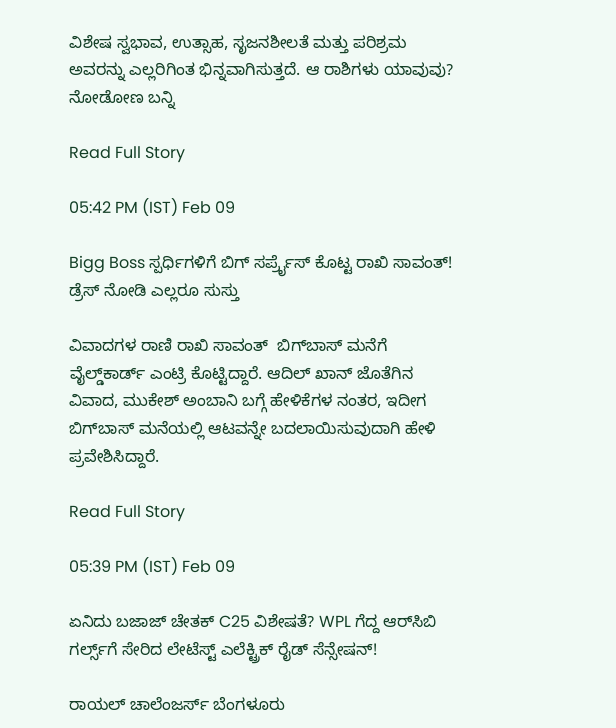ವಿಶೇಷ ಸ್ವಭಾವ, ಉತ್ಸಾಹ, ಸೃಜನಶೀಲತೆ ಮತ್ತು ಪರಿಶ್ರಮ ಅವರನ್ನು ಎಲ್ಲರಿಗಿಂತ ಭಿನ್ನವಾಗಿಸುತ್ತದೆ. ಆ ರಾಶಿಗಳು ಯಾವುವು? ನೋಡೋಣ ಬನ್ನಿ

Read Full Story

05:42 PM (IST) Feb 09

Bigg Boss ಸ್ಪರ್ಧಿಗಳಿಗೆ ಬಿಗ್ ಸರ್ಪ್ರೈಸ್ ಕೊಟ್ಟ ರಾಖಿ ಸಾವಂತ್! ಡ್ರೆಸ್ ನೋಡಿ ಎಲ್ಲರೂ ಸುಸ್ತು

ವಿವಾದಗಳ ರಾಣಿ ರಾಖಿ ಸಾವಂತ್  ಬಿಗ್‌ಬಾಸ್ ಮನೆಗೆ ವೈಲ್ಡ್‌ಕಾರ್ಡ್ ಎಂಟ್ರಿ ಕೊಟ್ಟಿದ್ದಾರೆ. ಆದಿಲ್ ಖಾನ್ ಜೊತೆಗಿನ ವಿವಾದ, ಮುಕೇಶ್ ಅಂಬಾನಿ ಬಗ್ಗೆ ಹೇಳಿಕೆಗಳ ನಂತರ, ಇದೀಗ ಬಿಗ್‌ಬಾಸ್ ಮನೆಯಲ್ಲಿ ಆಟವನ್ನೇ ಬದಲಾಯಿಸುವುದಾಗಿ ಹೇಳಿ ಪ್ರವೇಶಿಸಿದ್ದಾರೆ.

Read Full Story

05:39 PM (IST) Feb 09

ಏನಿದು ಬಜಾಜ್ ಚೇತಕ್ C25 ವಿಶೇಷತೆ? WPL ಗೆದ್ದ ಆರ್‌ಸಿಬಿ ಗರ್ಲ್ಸ್‌ಗೆ ಸೇರಿದ ಲೇಟೆಸ್ಟ್ ಎಲೆಕ್ಟ್ರಿಕ್ ರೈಡ್ ಸೆನ್ಸೇಷನ್‌!

ರಾಯಲ್ ಚಾಲೆಂಜರ್ಸ್ ಬೆಂಗಳೂರು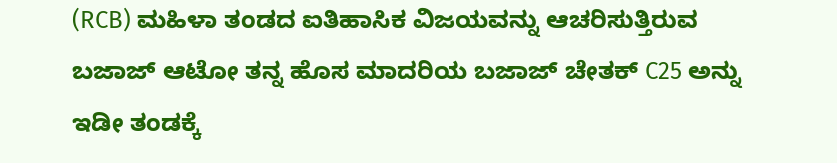(RCB) ಮಹಿಳಾ ತಂಡದ ಐತಿಹಾಸಿಕ ವಿಜಯವನ್ನು ಆಚರಿಸುತ್ತಿರುವ ಬಜಾಜ್ ಆಟೋ ತನ್ನ ಹೊಸ ಮಾದರಿಯ ಬಜಾಜ್ ಚೇತಕ್ C25 ಅನ್ನು ಇಡೀ ತಂಡಕ್ಕೆ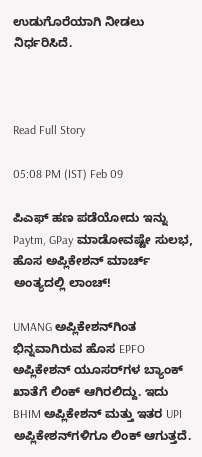ಉಡುಗೊರೆಯಾಗಿ ನೀಡಲು ನಿರ್ಧರಿಸಿದೆ.



Read Full Story

05:08 PM (IST) Feb 09

ಪಿಎಫ್‌ ಹಣ ಪಡೆಯೋದು ಇನ್ನು Paytm, GPay ಮಾಡೋವಷ್ಟೇ ಸುಲಭ, ಹೊಸ ಅಪ್ಲಿಕೇಶನ್‌ ಮಾರ್ಚ್‌ ಅಂತ್ಯದಲ್ಲಿ ಲಾಂಚ್‌!

UMANG ಅಪ್ಲಿಕೇಶನ್‌ಗಿಂತ ಭಿನ್ನವಾಗಿರುವ ಹೊಸ EPFO ಅಪ್ಲಿಕೇಶನ್ ಯೂಸರ್‌ಗಳ ಬ್ಯಾಂಕ್ ಖಾತೆಗೆ ಲಿಂಕ್ ಆಗಿರಲಿದ್ದು. ಇದು BHIM ಅಪ್ಲಿಕೇಶನ್ ಮತ್ತು ಇತರ UPI ಅಪ್ಲಿಕೇಶನ್‌ಗಳಿಗೂ ಲಿಂಕ್ ಆಗುತ್ತದೆ.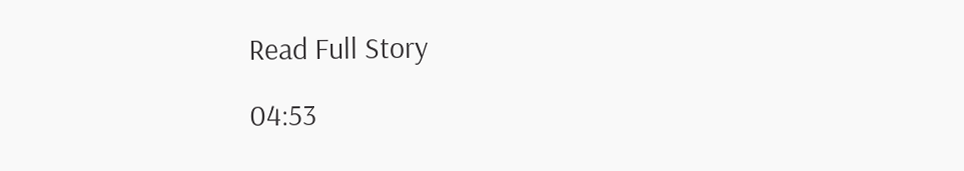Read Full Story

04:53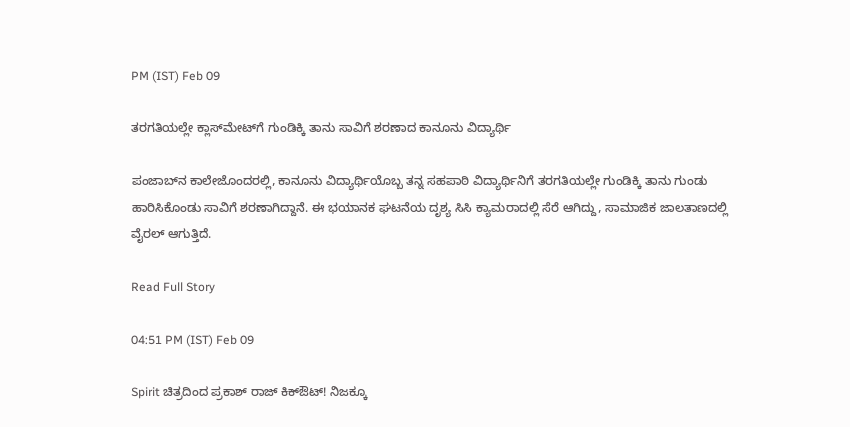PM (IST) Feb 09

ತರಗತಿಯಲ್ಲೇ ಕ್ಲಾಸ್‌ಮೇಟ್‌ಗೆ ಗುಂಡಿಕ್ಕಿ ತಾನು ಸಾವಿಗೆ ಶರಣಾದ ಕಾನೂನು ವಿದ್ಯಾರ್ಥಿ

ಪಂಜಾಬ್‌ನ ಕಾಲೇಜೊಂದರಲ್ಲಿ, ಕಾನೂನು ವಿದ್ಯಾರ್ಥಿಯೊಬ್ಬ ತನ್ನ ಸಹಪಾಠಿ ವಿದ್ಯಾರ್ಥಿನಿಗೆ ತರಗತಿಯಲ್ಲೇ ಗುಂಡಿಕ್ಕಿ ತಾನು ಗುಂಡು ಹಾರಿಸಿಕೊಂಡು ಸಾವಿಗೆ ಶರಣಾಗಿದ್ದಾನೆ. ಈ ಭಯಾನಕ ಘಟನೆಯ ದೃಶ್ಯ ಸಿಸಿ ಕ್ಯಾಮರಾದಲ್ಲಿ ಸೆರೆ ಆಗಿದ್ದು, ಸಾಮಾಜಿಕ ಜಾಲತಾಣದಲ್ಲಿ ವೈರಲ್ ಆಗುತ್ತಿದೆ.

Read Full Story

04:51 PM (IST) Feb 09

Spirit ಚಿತ್ರದಿಂದ ಪ್ರಕಾಶ್ ರಾಜ್ ಕಿಕ್ಔಟ್! ನಿಜಕ್ಕೂ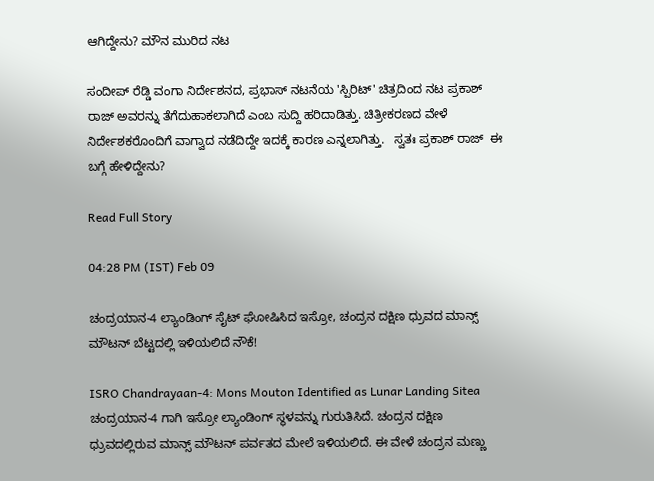ಆಗಿದ್ದೇನು? ಮೌನ ಮುರಿದ ನಟ

ಸಂದೀಪ್ ರೆಡ್ಡಿ ವಂಗಾ ನಿರ್ದೇಶನದ, ಪ್ರಭಾಸ್ ನಟನೆಯ 'ಸ್ಪಿರಿಟ್' ಚಿತ್ರದಿಂದ ನಟ ಪ್ರಕಾಶ್ ರಾಜ್ ಅವರನ್ನು ತೆಗೆದುಹಾಕಲಾಗಿದೆ ಎಂಬ ಸುದ್ದಿ ಹರಿದಾಡಿತ್ತು. ಚಿತ್ರೀಕರಣದ ವೇಳೆ ನಿರ್ದೇಶಕರೊಂದಿಗೆ ವಾಗ್ವಾದ ನಡೆದಿದ್ದೇ ಇದಕ್ಕೆ ಕಾರಣ ಎನ್ನಲಾಗಿತ್ತು.   ಸ್ವತಃ ಪ್ರಕಾಶ್ ರಾಜ್  ಈ ಬಗ್ಗೆ ಹೇಳಿದ್ದೇನು?

Read Full Story

04:28 PM (IST) Feb 09

ಚಂದ್ರಯಾನ-4 ಲ್ಯಾಂಡಿಂಗ್‌ ಸೈಟ್‌ ಘೋಷಿಸಿದ ಇಸ್ರೋ, ಚಂದ್ರನ ದಕ್ಷಿಣ ಧ್ರುವದ ಮಾನ್ಸ್ ಮೌಟನ್‌ ಬೆಟ್ಟದಲ್ಲಿ ಇಳಿಯಲಿದೆ ನೌಕೆ!

ISRO Chandrayaan-4: Mons Mouton Identified as Lunar Landing Sitea ಚಂದ್ರಯಾನ-4 ಗಾಗಿ ಇಸ್ರೋ ಲ್ಯಾಂಡಿಂಗ್ ಸ್ಥಳವನ್ನು ಗುರುತಿಸಿದೆ. ಚಂದ್ರನ ದಕ್ಷಿಣ ಧ್ರುವದಲ್ಲಿರುವ ಮಾನ್ಸ್ ಮೌಟನ್ ಪರ್ವತದ ಮೇಲೆ ಇಳಿಯಲಿದೆ. ಈ ವೇಳೆ ಚಂದ್ರನ ಮಣ್ಣು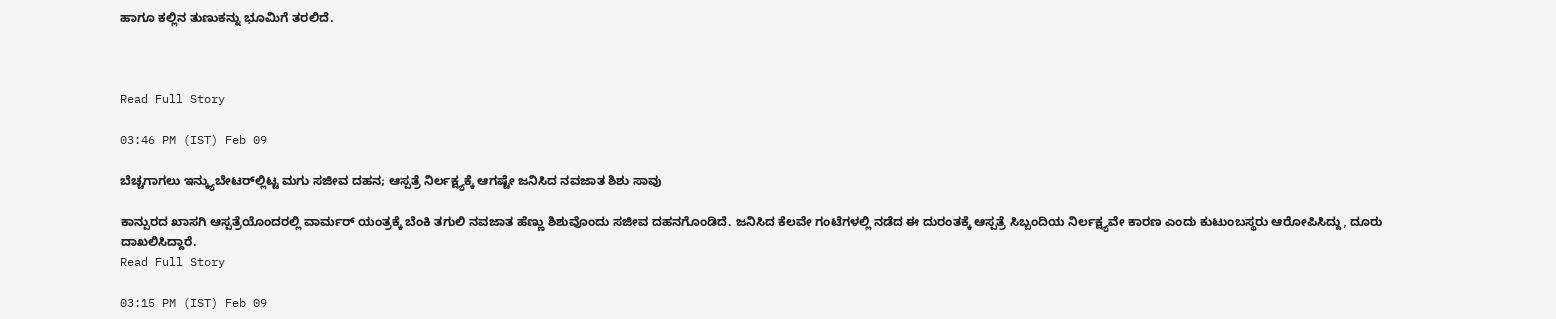ಹಾಗೂ ಕಲ್ಲಿನ ತುಣುಕನ್ನು ಭೂಮಿಗೆ ತರಲಿದೆ.



Read Full Story

03:46 PM (IST) Feb 09

ಬೆಚ್ಚಗಾಗಲು ಇನ್ಕ್ಯುಬೇಟರ್‌ಲ್ಲಿಟ್ಟ ಮಗು ಸಜೀವ ದಹನ; ಆಸ್ಪತ್ರೆ ನಿರ್ಲಕ್ಷ್ಯಕ್ಕೆ ಆಗಷ್ಟೇ ಜನಿಸಿದ ನವಜಾತ ಶಿಶು ಸಾವು

ಕಾನ್ಪುರದ ಖಾಸಗಿ ಆಸ್ಪತ್ರೆಯೊಂದರಲ್ಲಿ ವಾರ್ಮರ್ ಯಂತ್ರಕ್ಕೆ ಬೆಂಕಿ ತಗುಲಿ ನವಜಾತ ಹೆಣ್ಣು ಶಿಶುವೊಂದು ಸಜೀವ ದಹನಗೊಂಡಿದೆ. ಜನಿಸಿದ ಕೆಲವೇ ಗಂಟೆಗಳಲ್ಲಿ ನಡೆದ ಈ ದುರಂತಕ್ಕೆ ಆಸ್ಪತ್ರೆ ಸಿಬ್ಬಂದಿಯ ನಿರ್ಲಕ್ಷ್ಯವೇ ಕಾರಣ ಎಂದು ಕುಟುಂಬಸ್ಥರು ಆರೋಪಿಸಿದ್ದು, ದೂರು ದಾಖಲಿಸಿದ್ದಾರೆ.
Read Full Story

03:15 PM (IST) Feb 09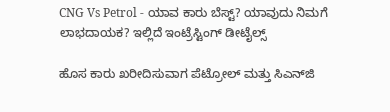CNG Vs Petrol - ಯಾವ ಕಾರು ಬೆಸ್ಟ್? ಯಾವುದು ನಿಮಗೆ ಲಾಭದಾಯಕ? ಇಲ್ಲಿದೆ ಇಂಟ್ರೆಸ್ಟಿಂಗ್ ಡೀಟೈಲ್ಸ್

ಹೊಸ ಕಾರು ಖರೀದಿಸುವಾಗ ಪೆಟ್ರೋಲ್ ಮತ್ತು ಸಿಎನ್‌ಜಿ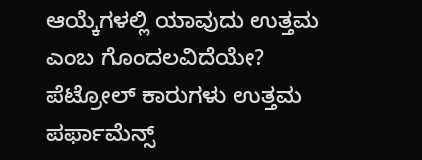ಆಯ್ಕೆಗಳಲ್ಲಿ ಯಾವುದು ಉತ್ತಮ ಎಂಬ ಗೊಂದಲವಿದೆಯೇ? ಪೆಟ್ರೋಲ್ ಕಾರುಗಳು ಉತ್ತಮ ಪರ್ಫಾಮೆನ್ಸ್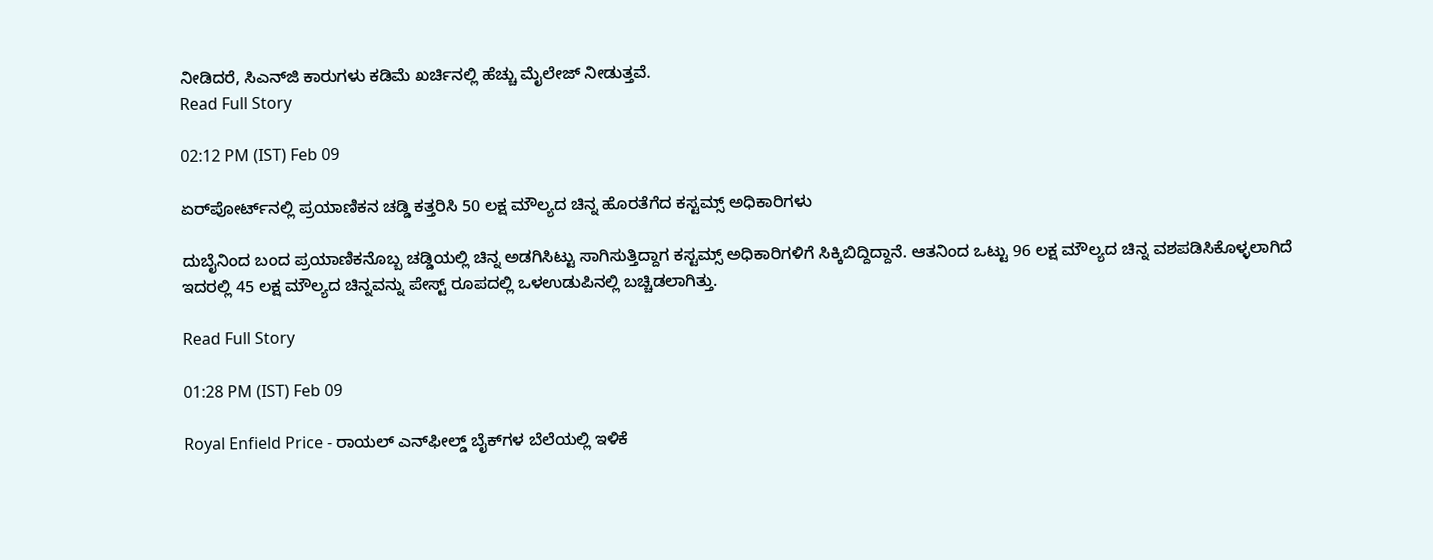ನೀಡಿದರೆ, ಸಿಎನ್‌ಜಿ ಕಾರುಗಳು ಕಡಿಮೆ ಖರ್ಚಿನಲ್ಲಿ ಹೆಚ್ಚು ಮೈಲೇಜ್ ನೀಡುತ್ತವೆ.
Read Full Story

02:12 PM (IST) Feb 09

ಏರ್‌ಪೋರ್ಟ್‌ನಲ್ಲಿ ಪ್ರಯಾಣಿಕನ ಚಡ್ಡಿ ಕತ್ತರಿಸಿ 50 ಲಕ್ಷ ಮೌಲ್ಯದ ಚಿನ್ನ ಹೊರತೆಗೆದ ಕಸ್ಟಮ್ಸ್ ಅಧಿಕಾರಿಗಳು

ದುಬೈನಿಂದ ಬಂದ ಪ್ರಯಾಣಿಕನೊಬ್ಬ ಚಡ್ಡಿಯಲ್ಲಿ ಚಿನ್ನ ಅಡಗಿಸಿಟ್ಟು ಸಾಗಿಸುತ್ತಿದ್ದಾಗ ಕಸ್ಟಮ್ಸ್ ಅಧಿಕಾರಿಗಳಿಗೆ ಸಿಕ್ಕಿಬಿದ್ದಿದ್ದಾನೆ. ಆತನಿಂದ ಒಟ್ಟು 96 ಲಕ್ಷ ಮೌಲ್ಯದ ಚಿನ್ನ ವಶಪಡಿಸಿಕೊಳ್ಳಲಾಗಿದೆ ಇದರಲ್ಲಿ 45 ಲಕ್ಷ ಮೌಲ್ಯದ ಚಿನ್ನವನ್ನು ಪೇಸ್ಟ್ ರೂಪದಲ್ಲಿ ಒಳಉಡುಪಿನಲ್ಲಿ ಬಚ್ಚಿಡಲಾಗಿತ್ತು.

Read Full Story

01:28 PM (IST) Feb 09

Royal Enfield Price - ರಾಯಲ್ ಎನ್‌ಫೀಲ್ಡ್ ಬೈಕ್‌ಗಳ ಬೆಲೆಯಲ್ಲಿ ಇಳಿಕೆ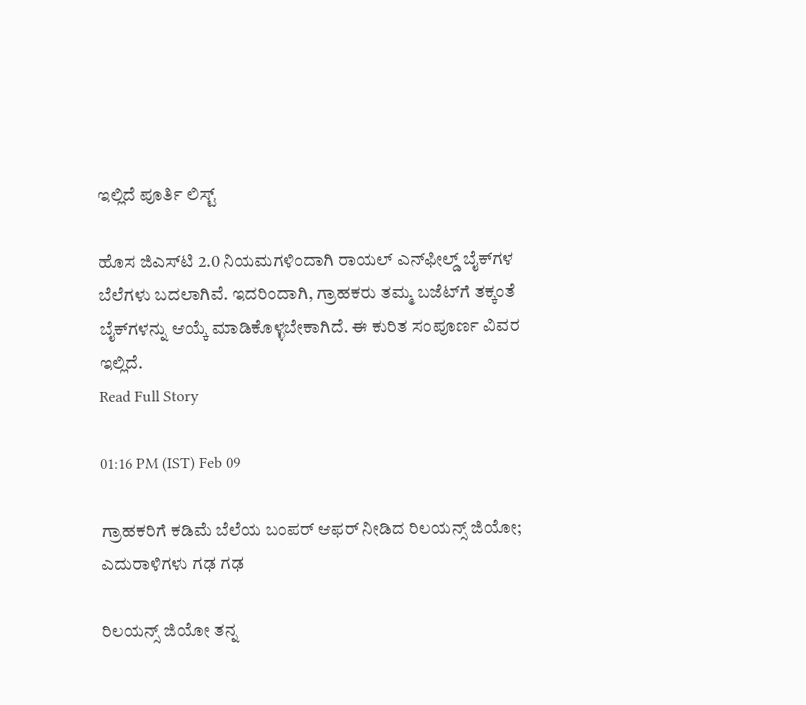ಇಲ್ಲಿದೆ ಪೂರ್ತಿ ಲಿಸ್ಟ್

ಹೊಸ ಜಿಎಸ್‌ಟಿ 2.0 ನಿಯಮಗಳಿಂದಾಗಿ ರಾಯಲ್ ಎನ್‌ಫೀಲ್ಡ್ ಬೈಕ್‌ಗಳ ಬೆಲೆಗಳು ಬದಲಾಗಿವೆ. ಇದರಿಂದಾಗಿ, ಗ್ರಾಹಕರು ತಮ್ಮ ಬಜೆಟ್‌ಗೆ ತಕ್ಕಂತೆ ಬೈಕ್‌ಗಳನ್ನು ಆಯ್ಕೆ ಮಾಡಿಕೊಳ್ಳಬೇಕಾಗಿದೆ. ಈ ಕುರಿತ ಸಂಪೂರ್ಣ ವಿವರ ಇಲ್ಲಿದೆ.
Read Full Story

01:16 PM (IST) Feb 09

ಗ್ರಾಹಕರಿಗೆ ಕಡಿಮೆ ಬೆಲೆಯ ಬಂಪರ್ ಆಫರ್ ನೀಡಿದ ರಿಲಯನ್ಸ್ ಜಿಯೋ; ಎದುರಾಳಿಗಳು ಗಢ ಗಢ

ರಿಲಯನ್ಸ್ ಜಿಯೋ ತನ್ನ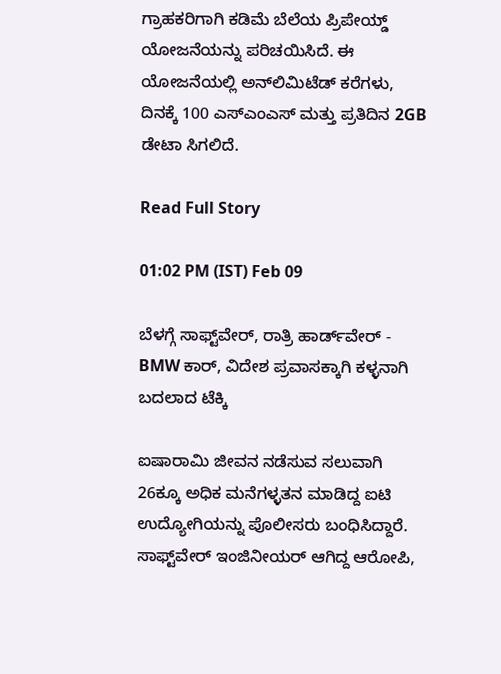ಗ್ರಾಹಕರಿಗಾಗಿ ಕಡಿಮೆ ಬೆಲೆಯ ಪ್ರಿಪೇಯ್ಡ್ ಯೋಜನೆಯನ್ನು ಪರಿಚಯಿಸಿದೆ. ಈ ಯೋಜನೆಯಲ್ಲಿ ಅನ್‌ಲಿಮಿಟೆಡ್ ಕರೆಗಳು, ದಿನಕ್ಕೆ 100 ಎಸ್‌ಎಂಎಸ್‌ ಮತ್ತು ಪ್ರತಿದಿನ 2GB ಡೇಟಾ ಸಿಗಲಿದೆ.

Read Full Story

01:02 PM (IST) Feb 09

ಬೆಳಗ್ಗೆ ಸಾಫ್ಟ್‌ವೇರ್, ರಾತ್ರಿ ಹಾರ್ಡ್‌ವೇರ್ - BMW ಕಾರ್‌, ವಿದೇಶ ಪ್ರವಾಸಕ್ಕಾಗಿ ಕಳ್ಳನಾಗಿ ಬದಲಾದ ಟೆಕ್ಕಿ

ಐಷಾರಾಮಿ ಜೀವನ ನಡೆಸುವ ಸಲುವಾಗಿ 26ಕ್ಕೂ ಅಧಿಕ ಮನೆಗಳ್ಳತನ ಮಾಡಿದ್ದ ಐಟಿ ಉದ್ಯೋಗಿಯನ್ನು ಪೊಲೀಸರು ಬಂಧಿಸಿದ್ದಾರೆ. ಸಾಫ್ಟ್‌ವೇರ್ ಇಂಜಿನೀಯರ್ ಆಗಿದ್ದ ಆರೋಪಿ,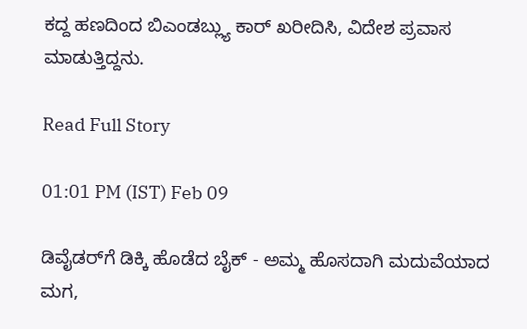ಕದ್ದ ಹಣದಿಂದ ಬಿಎಂಡಬ್ಲ್ಯು ಕಾರ್ ಖರೀದಿಸಿ, ವಿದೇಶ ಪ್ರವಾಸ ಮಾಡುತ್ತಿದ್ದನು.

Read Full Story

01:01 PM (IST) Feb 09

ಡಿವೈಡರ್‌ಗೆ ಡಿಕ್ಕಿ ಹೊಡೆದ ಬೈಕ್ - ಅಮ್ಮ ಹೊಸದಾಗಿ ಮದುವೆಯಾದ ಮಗ,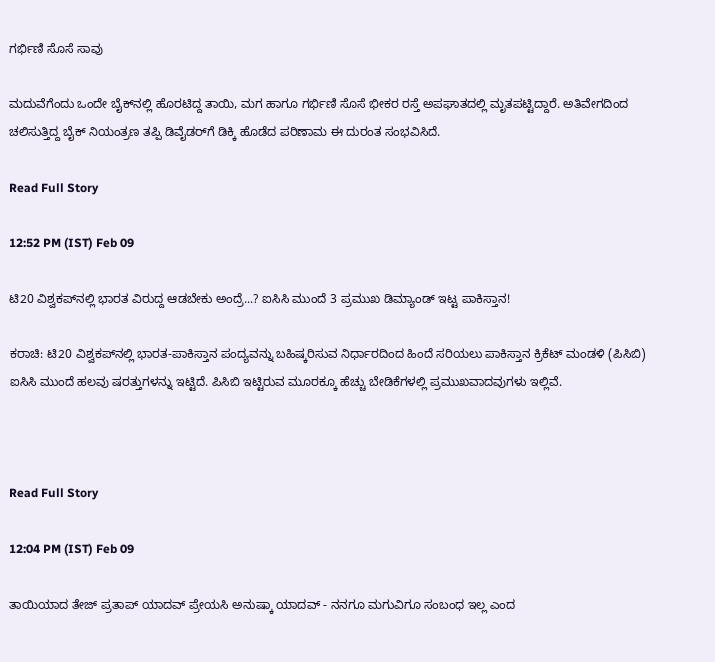ಗರ್ಭಿಣಿ ಸೊಸೆ ಸಾವು

ಮದುವೆಗೆಂದು ಒಂದೇ ಬೈಕ್‌ನಲ್ಲಿ ಹೊರಟಿದ್ದ ತಾಯಿ, ಮಗ ಹಾಗೂ ಗರ್ಭಿಣಿ ಸೊಸೆ ಭೀಕರ ರಸ್ತೆ ಅಪಘಾತದಲ್ಲಿ ಮೃತಪಟ್ಟಿದ್ದಾರೆ. ಅತಿವೇಗದಿಂದ ಚಲಿಸುತ್ತಿದ್ದ ಬೈಕ್ ನಿಯಂತ್ರಣ ತಪ್ಪಿ ಡಿವೈಡರ್‌ಗೆ ಡಿಕ್ಕಿ ಹೊಡೆದ ಪರಿಣಾಮ ಈ ದುರಂತ ಸಂಭವಿಸಿದೆ.

Read Full Story

12:52 PM (IST) Feb 09

ಟಿ20 ವಿಶ್ವಕಪ್‌ನಲ್ಲಿ ಭಾರತ ವಿರುದ್ದ ಆಡಬೇಕು ಅಂದ್ರೆ...? ಐಸಿಸಿ ಮುಂದೆ 3 ಪ್ರಮುಖ ಡಿಮ್ಯಾಂಡ್ ಇಟ್ಟ ಪಾಕಿಸ್ತಾನ!

ಕರಾಚಿ: ಟಿ20 ವಿಶ್ವಕಪ್‌ನಲ್ಲಿ ಭಾರತ-ಪಾಕಿಸ್ತಾನ ಪಂದ್ಯವನ್ನು ಬಹಿಷ್ಕರಿಸುವ ನಿರ್ಧಾರದಿಂದ ಹಿಂದೆ ಸರಿಯಲು ಪಾಕಿಸ್ತಾನ ಕ್ರಿಕೆಟ್ ಮಂಡಳಿ (ಪಿಸಿಬಿ) ಐಸಿಸಿ ಮುಂದೆ ಹಲವು ಷರತ್ತುಗಳನ್ನು ಇಟ್ಟಿದೆ. ಪಿಸಿಬಿ ಇಟ್ಟಿರುವ ಮೂರಕ್ಕೂ ಹೆಚ್ಚು ಬೇಡಿಕೆಗಳಲ್ಲಿ ಪ್ರಮುಖವಾದವುಗಳು ಇಲ್ಲಿವೆ.



Read Full Story

12:04 PM (IST) Feb 09

ತಾಯಿಯಾದ ತೇಜ್‌ ಪ್ರತಾಪ್ ಯಾದವ್ ಪ್ರೇಯಸಿ ಅನುಷ್ಕಾ ಯಾದವ್ - ನನಗೂ ಮಗುವಿಗೂ ಸಂಬಂಧ ಇಲ್ಲ ಎಂದ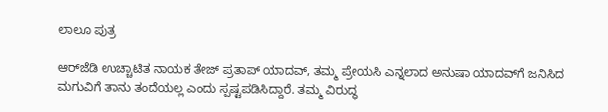ಲಾಲೂ ಪುತ್ರ

ಆರ್‌ಜೆಡಿ ಉಚ್ಚಾಟಿತ ನಾಯಕ ತೇಜ್ ಪ್ರತಾಪ್ ಯಾದವ್, ತಮ್ಮ ಪ್ರೇಯಸಿ ಎನ್ನಲಾದ ಅನುಷಾ ಯಾದವ್‌ಗೆ ಜನಿಸಿದ ಮಗುವಿಗೆ ತಾನು ತಂದೆಯಲ್ಲ ಎಂದು ಸ್ಪಷ್ಟಪಡಿಸಿದ್ದಾರೆ. ತಮ್ಮ ವಿರುದ್ಧ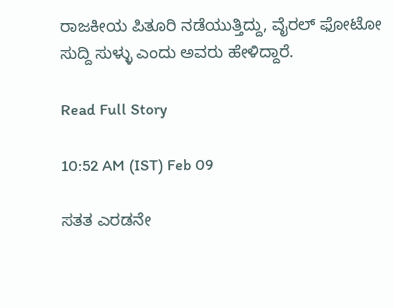ರಾಜಕೀಯ ಪಿತೂರಿ ನಡೆಯುತ್ತಿದ್ದು, ವೈರಲ್ ಫೋಟೋ ಸುದ್ದಿ ಸುಳ್ಳು ಎಂದು ಅವರು ಹೇಳಿದ್ದಾರೆ.

Read Full Story

10:52 AM (IST) Feb 09

ಸತತ ಎರಡನೇ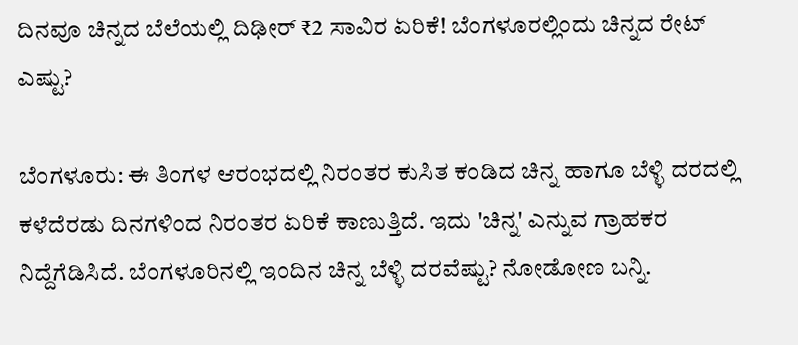ದಿನವೂ ಚಿನ್ನದ ಬೆಲೆಯಲ್ಲಿ ದಿಢೀರ್ ₹2 ಸಾವಿರ ಏರಿಕೆ! ಬೆಂಗಳೂರಲ್ಲಿಂದು ಚಿನ್ನದ ರೇಟ್ ಎಷ್ಟು?

ಬೆಂಗಳೂರು: ಈ ತಿಂಗಳ ಆರಂಭದಲ್ಲಿ ನಿರಂತರ ಕುಸಿತ ಕಂಡಿದ ಚಿನ್ನ ಹಾಗೂ ಬೆಳ್ಳಿ ದರದಲ್ಲಿ ಕಳೆದೆರಡು ದಿನಗಳಿಂದ ನಿರಂತರ ಏರಿಕೆ ಕಾಣುತ್ತಿದೆ. ಇದು 'ಚಿನ್ನ' ಎನ್ನುವ ಗ್ರಾಹಕರ ನಿದ್ದೆಗೆಡಿಸಿದೆ. ಬೆಂಗಳೂರಿನಲ್ಲಿ ಇಂದಿನ ಚಿನ್ನ ಬೆಳ್ಳಿ ದರವೆಷ್ಟು? ನೋಡೋಣ ಬನ್ನಿ.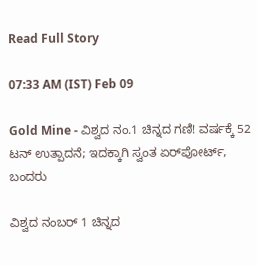Read Full Story

07:33 AM (IST) Feb 09

Gold Mine - ವಿಶ್ವದ ನಂ.1 ಚಿನ್ನದ ಗಣಿ! ವರ್ಷಕ್ಕೆ 52 ಟನ್ ಉತ್ಪಾದನೆ; ಇದಕ್ಕಾಗಿ ಸ್ವಂತ ಏರ್‌ಪೋರ್ಟ್, ಬಂದರು

ವಿಶ್ವದ ನಂಬರ್ 1 ಚಿನ್ನದ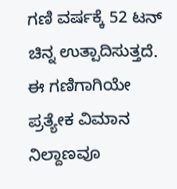ಗಣಿ ವರ್ಷಕ್ಕೆ 52 ಟನ್ ಚಿನ್ನ ಉತ್ಪಾದಿಸುತ್ತದೆ. ಈ ಗಣಿಗಾಗಿಯೇ ಪ್ರತ್ಯೇಕ ವಿಮಾನ ನಿಲ್ದಾಣವೂ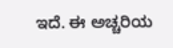ಇದೆ. ಈ ಅಚ್ಚರಿಯ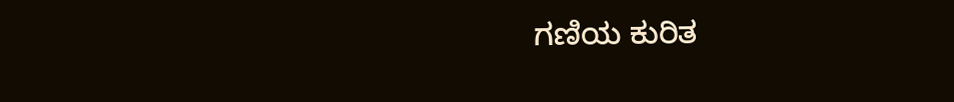ಗಣಿಯ ಕುರಿತ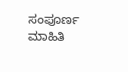ಸಂಪೂರ್ಣ ಮಾಹಿತಿ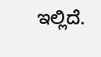ಇಲ್ಲಿದೆ.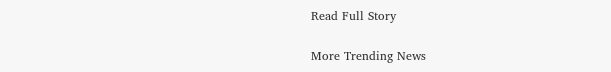Read Full Story

More Trending News